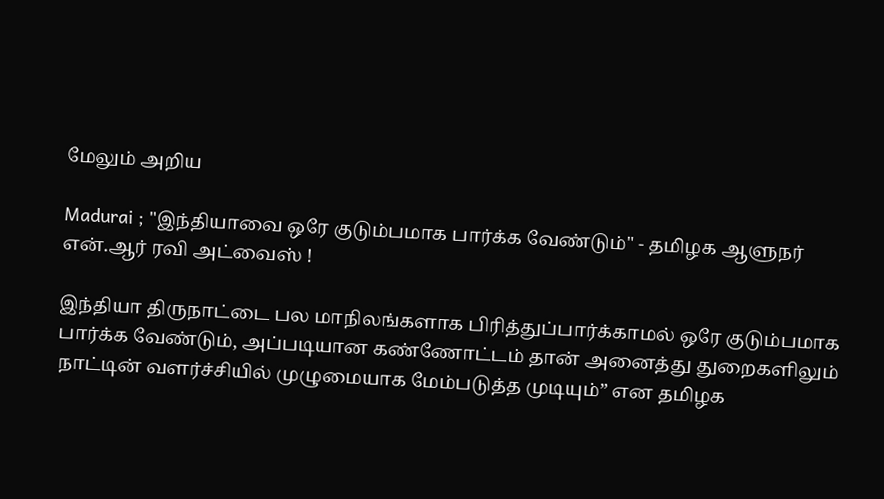மேலும் அறிய

Madurai ; "இந்தியாவை ஒரே குடும்பமாக பார்க்க வேண்டும்" - தமிழக ஆளுநர் என்.ஆர் ரவி அட்வைஸ் !

இந்தியா திருநாட்டை பல மாநிலங்களாக பிரித்துப்பார்க்காமல் ஒரே குடும்பமாக பார்க்க வேண்டும், அப்படியான கண்ணோட்டம் தான் அனைத்து துறைகளிலும் நாட்டின் வளர்ச்சியில் முழுமையாக மேம்படுத்த முடியும்” என தமிழக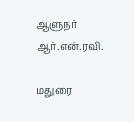ஆளுநர் ஆர்.என்.ரவி.

மதுரை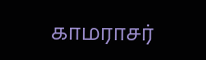காமராசர்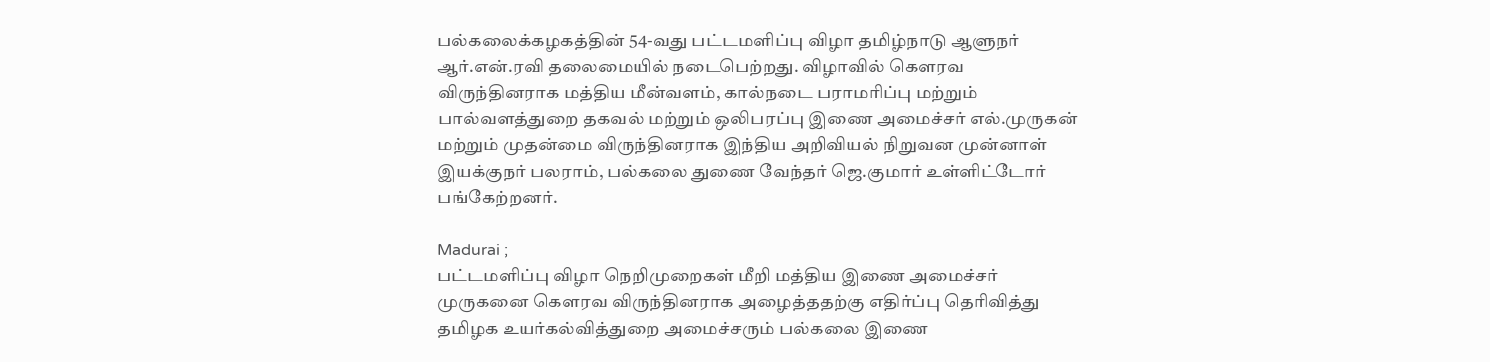பல்கலைக்கழகத்தின் 54-வது பட்டமளிப்பு விழா தமிழ்நாடு ஆளுநர் ஆர்.என்.ரவி தலைமையில் நடைபெற்றது. விழாவில் கௌரவ விருந்தினராக மத்திய மீன்வளம், கால்நடை பராமரிப்பு மற்றும் பால்வளத்துறை தகவல் மற்றும் ஒலிபரப்பு இணை அமைச்சர் எல்.முருகன் மற்றும் முதன்மை விருந்தினராக இந்திய அறிவியல் நிறுவன முன்னாள் இயக்குநர் பலராம், பல்கலை துணை வேந்தர் ஜெ.குமார் உள்ளிட்டோர் பங்கேற்றனர்.

Madurai ;
பட்டமளிப்பு விழா நெறிமுறைகள் மீறி மத்திய இணை அமைச்சர் முருகனை கௌரவ விருந்தினராக அழைத்ததற்கு எதிர்ப்பு தெரிவித்து தமிழக உயர்கல்வித்துறை அமைச்சரும் பல்கலை இணை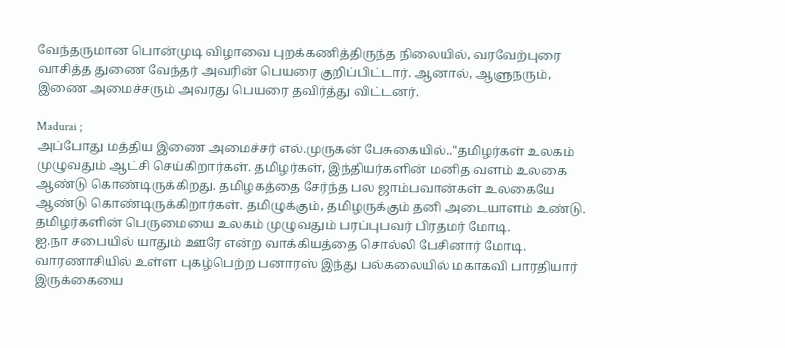வேந்தருமான பொன்முடி விழாவை புறக்கணித்திருந்த நிலையில், வரவேற்புரை வாசித்த துணை வேந்தர் அவரின் பெயரை குறிப்பிட்டார். ஆனால், ஆளுநரும், இணை அமைச்சரும் அவரது பெயரை தவிர்த்து விட்டனர்.

Madurai ;
அப்போது மத்திய இணை அமைச்சர் எல்.முருகன் பேசுகையில்.."தமிழர்கள் உலகம் முழுவதும் ஆட்சி செய்கிறார்கள். தமிழர்கள், இந்தியர்களின் மனித வளம் உலகை ஆண்டு கொண்டிருக்கிறது. தமிழகத்தை சேர்ந்த பல ஜாம்பவான்கள் உலகையே ஆண்டு கொண்டிருக்கிறார்கள். தமிழுக்கும், தமிழருக்கும் தனி அடையாளம் உண்டு. தமிழர்களின் பெருமையை உலகம் முழுவதும் பரப்புபவர் பிரதமர் மோடி.
ஐ.நா சபையில் யாதும் ஊரே என்ற வாக்கியத்தை சொல்லி பேசினார் மோடி. வாரணாசியில் உள்ள புகழ்பெற்ற பனாரஸ் இந்து பல்கலையில் மகாகவி பாரதியார் இருக்கையை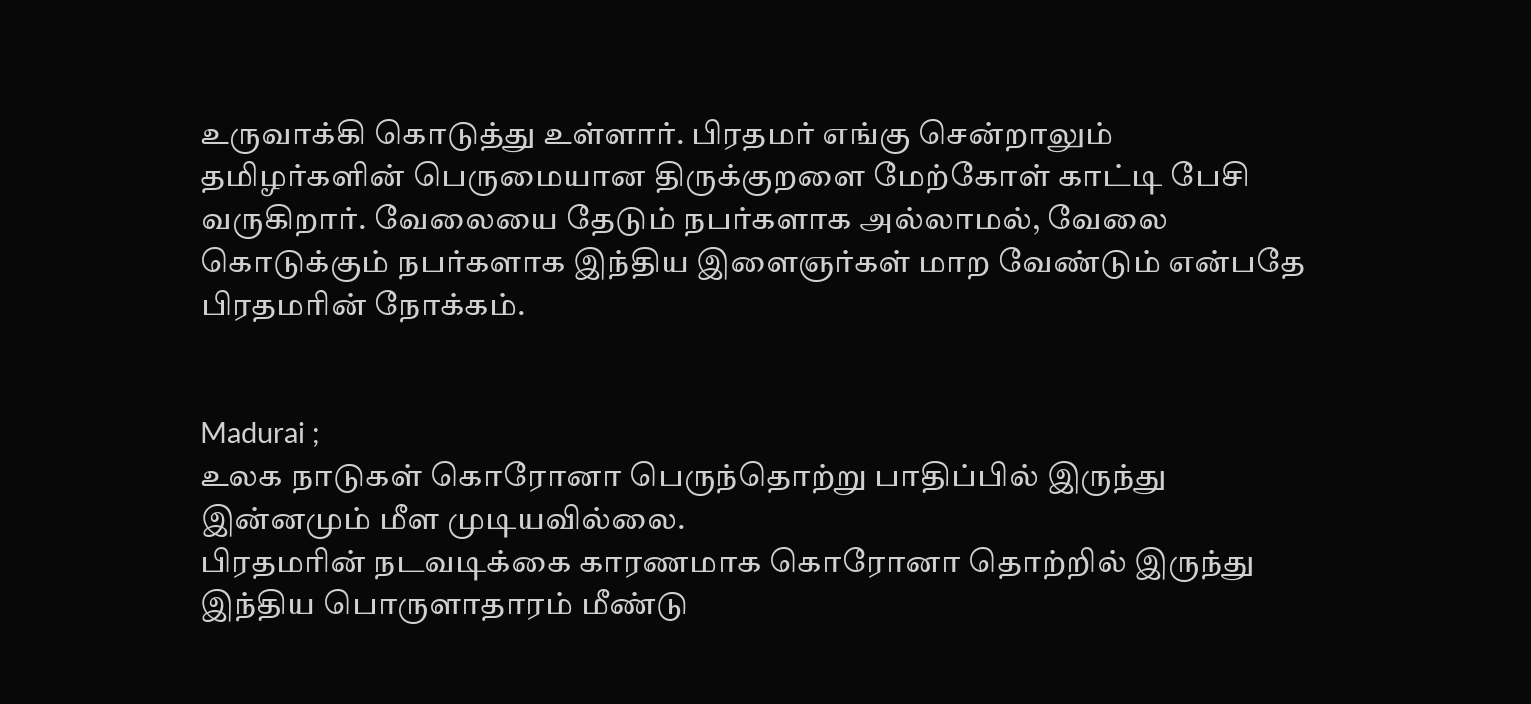உருவாக்கி கொடுத்து உள்ளார். பிரதமர் எங்கு சென்றாலும் தமிழர்களின் பெருமையான திருக்குறளை மேற்கோள் காட்டி பேசி வருகிறார். வேலையை தேடும் நபர்களாக அல்லாமல், வேலை கொடுக்கும் நபர்களாக இந்திய இளைஞர்கள் மாற வேண்டும் என்பதே பிரதமரின் நோக்கம்.


Madurai ;
உலக நாடுகள் கொரோனா பெருந்தொற்று பாதிப்பில் இருந்து இன்னமும் மீள முடியவில்லை.
பிரதமரின் நடவடிக்கை காரணமாக கொரோனா தொற்றில் இருந்து இந்திய பொருளாதாரம் மீண்டு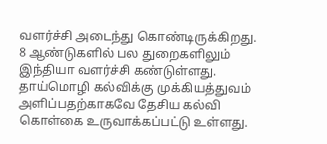வளர்ச்சி அடைந்து கொண்டிருக்கிறது. 8 ஆண்டுகளில் பல துறைகளிலும் இந்தியா வளர்ச்சி கண்டுள்ளது. தாய்மொழி கல்விக்கு முக்கியத்துவம் அளிப்பதற்காகவே தேசிய கல்வி கொள்கை உருவாக்கப்பட்டு உள்ளது.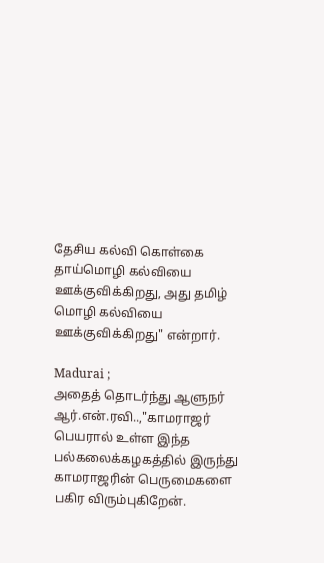தேசிய கல்வி கொள்கை தாய்மொழி கல்வியை ஊக்குவிக்கிறது, அது தமிழ் மொழி கல்வியை ஊக்குவிக்கிறது" என்றார்.

Madurai ;
அதைத் தொடர்ந்து ஆளுநர் ஆர்.என்.ரவி..,"காமராஜர் பெயரால் உள்ள இந்த பல்கலைக்கழகத்தில் இருந்து காமராஜரின் பெருமைகளை பகிர விரும்புகிறேன்.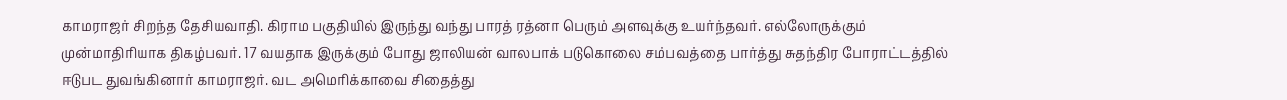காமராஜர் சிறந்த தேசியவாதி. கிராம பகுதியில் இருந்து வந்து பாரத் ரத்னா பெரும் அளவுக்கு உயர்ந்தவர். எல்லோருக்கும் முன்மாதிரியாக திகழ்பவர். 17 வயதாக இருக்கும் போது ஜாலியன் வாலபாக் படுகொலை சம்பவத்தை பார்த்து சுதந்திர போராட்டத்தில் ஈடுபட துவங்கினார் காமராஜர். வட அமெரிக்காவை சிதைத்து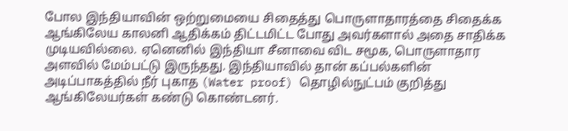போல இந்தியாவின் ஒற்றுமையை சிதைத்து பொருளாதாரத்தை சிதைக்க ஆங்கிலேய காலனி ஆதிக்கம் திட்டமிட்ட போது அவர்களால் அதை சாதிக்க முடியவில்லை. ஏனெனில் இந்தியா சீனாவை விட சமூக, பொருளாதார அளவில் மேம்பட்டு இருந்தது. இந்தியாவில் தான் கப்பல்களின் அடிப்பாகத்தில் நீர் புகாத (Water proof) தொழில்நுட்பம் குறித்து ஆங்கிலேயர்கள் கண்டு கொண்டனர்.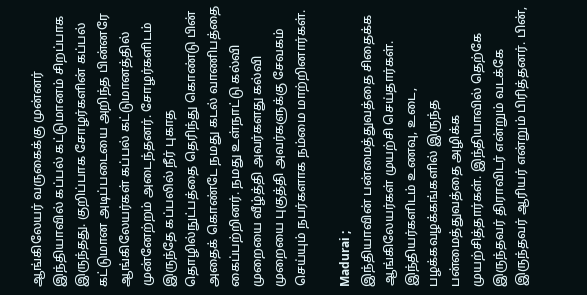ஆங்கிலேயர் வருகைக்கு முன்னர் இந்தியாவில் கப்பல் கட்டுமானம் சிறப்பாக இருந்தது. குறிப்பாக சோழர்களின் கப்பல் கட்டுமான அடிப்படையை அறிந்த பின்னரே ஆங்கிலேயர்கள் கப்பல் கட்டுமானத்தில் முன்னேற்றம் அடைந்தனர். சோழர்களிடம் இருந்தே கப்பலில் நீர் புகாத தொழில்நுட்பத்தை தெரிந்து கொண்டு பின் அதைக் கொண்டே நமது கடல் வாணிபத்தை கைப்பற்றினர். நமது உள்நாட்டு கல்வி முறையை வீழ்த்தி அவர்களது கல்வி முறையை புகுத்தி அவர்களுக்கு சேவகம் செய்யும் நபர்களாக நம்மை மாற்றினார்கள்.

Madurai ;
இந்தியாவின் பன்மைத்துவத்தை சிதைக்க ஆங்கிலேயர்கள் முயற்சி செய்தார்கள். இந்தியர்களிடம் உணவு, உடை, பழக்கவழக்கங்களில் இருந்த பன்மைத்துவத்தை அழிக்க முயற்சித்தார்கள். இந்தியாவில் தெற்கே இருந்தவர் திராவிடர் என்றும் வடக்கே இருந்தவர் ஆரியர் என்றும் பிரித்தனர். பின்,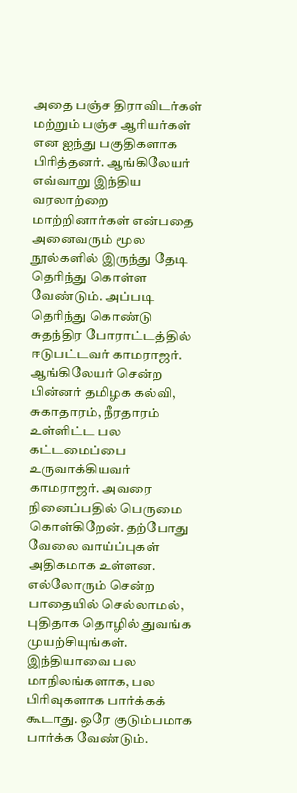அதை பஞ்ச திராவிடர்கள் மற்றும் பஞ்ச ஆரியர்கள் என ஐந்து பகுதிகளாக பிரித்தனர். ஆங்கிலேயர் எவ்வாறு இந்திய வரலாற்றை மாற்றினார்கள் என்பதை அனைவரும் மூல நூல்களில் இருந்து தேடி தெரிந்து கொள்ள வேண்டும். அப்படி தெரிந்து கொண்டு சுதந்திர போராட்டத்தில் ஈடுபட்டவர் காமராஜர். ஆங்கிலேயர் சென்ற பின்னர் தமிழக கல்வி, சுகாதாரம், நீரதாரம் உள்ளிட்ட பல கட்டமைப்பை உருவாக்கியவர் காமராஜர். அவரை நினைப்பதில் பெருமை கொள்கிறேன். தற்போது வேலை வாய்ப்புகள் அதிகமாக உள்ளன. எல்லோரும் சென்ற பாதையில் செல்லாமல், புதிதாக தொழில் துவங்க முயற்சியுங்கள். இந்தியாவை பல மாநிலங்களாக, பல பிரிவுகளாக பார்க்கக் கூடாது. ஒரே குடும்பமாக பார்க்க வேண்டும்.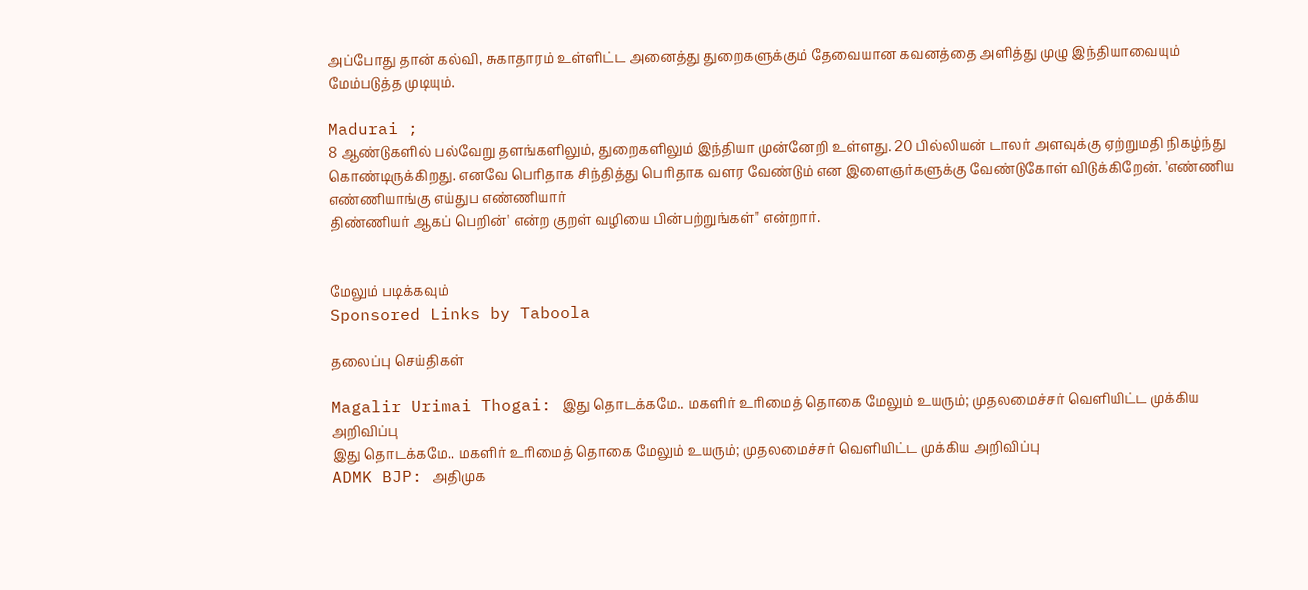அப்போது தான் கல்வி, சுகாதாரம் உள்ளிட்ட அனைத்து துறைகளுக்கும் தேவையான கவனத்தை அளித்து முழு இந்தியாவையும் மேம்படுத்த முடியும்.

Madurai ;
8 ஆண்டுகளில் பல்வேறு தளங்களிலும், துறைகளிலும் இந்தியா முன்னேறி உள்ளது. 20 பில்லியன் டாலர் அளவுக்கு ஏற்றுமதி நிகழ்ந்து கொண்டிருக்கிறது. எனவே பெரிதாக சிந்தித்து பெரிதாக வளர வேண்டும் என இளைஞர்களுக்கு வேண்டுகோள் விடுக்கிறேன். 'எண்ணிய எண்ணியாங்கு எய்துப எண்ணியார்
திண்ணியர் ஆகப் பெறின்' என்ற குறள் வழியை பின்பற்றுங்கள்" என்றார்.


மேலும் படிக்கவும்
Sponsored Links by Taboola

தலைப்பு செய்திகள்

Magalir Urimai Thogai: இது தொடக்கமே.. மகளிர் உரிமைத் தொகை மேலும் உயரும்; முதலமைச்சர் வெளியிட்ட முக்கிய அறிவிப்பு
இது தொடக்கமே.. மகளிர் உரிமைத் தொகை மேலும் உயரும்; முதலமைச்சர் வெளியிட்ட முக்கிய அறிவிப்பு
ADMK BJP: அதிமுக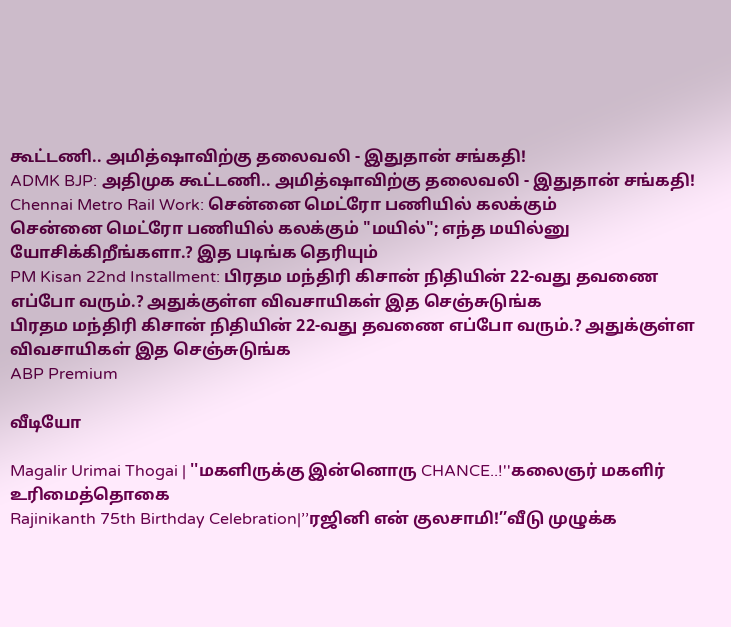கூட்டணி.. அமித்ஷாவிற்கு தலைவலி - இதுதான் சங்கதி!
ADMK BJP: அதிமுக கூட்டணி.. அமித்ஷாவிற்கு தலைவலி - இதுதான் சங்கதி!
Chennai Metro Rail Work: சென்னை மெட்ரோ பணியில் கலக்கும்
சென்னை மெட்ரோ பணியில் கலக்கும் "மயில்"; எந்த மயில்னு யோசிக்கிறீங்களா.? இத படிங்க தெரியும்
PM Kisan 22nd Installment: பிரதம மந்திரி கிசான் நிதியின் 22-வது தவணை எப்போ வரும்.? அதுக்குள்ள விவசாயிகள் இத செஞ்சுடுங்க
பிரதம மந்திரி கிசான் நிதியின் 22-வது தவணை எப்போ வரும்.? அதுக்குள்ள விவசாயிகள் இத செஞ்சுடுங்க
ABP Premium

வீடியோ

Magalir Urimai Thogai | ''மகளிருக்கு இன்னொரு CHANCE..!''கலைஞர் மகளிர் உரிமைத்தொகை
Rajinikanth 75th Birthday Celebration|’’ரஜினி என் குலசாமி!’’வீடு முழுக்க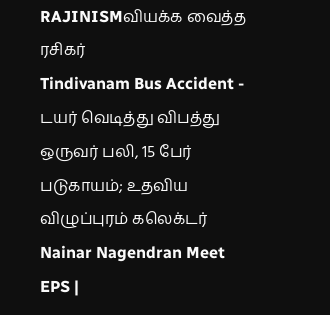RAJINISMவியக்க வைத்த ரசிகர்
Tindivanam Bus Accident - டயர் வெடித்து விபத்து ஒருவர் பலி, 15 பேர் படுகாயம்; உதவிய விழுப்புரம் கலெக்டர்
Nainar Nagendran Meet EPS |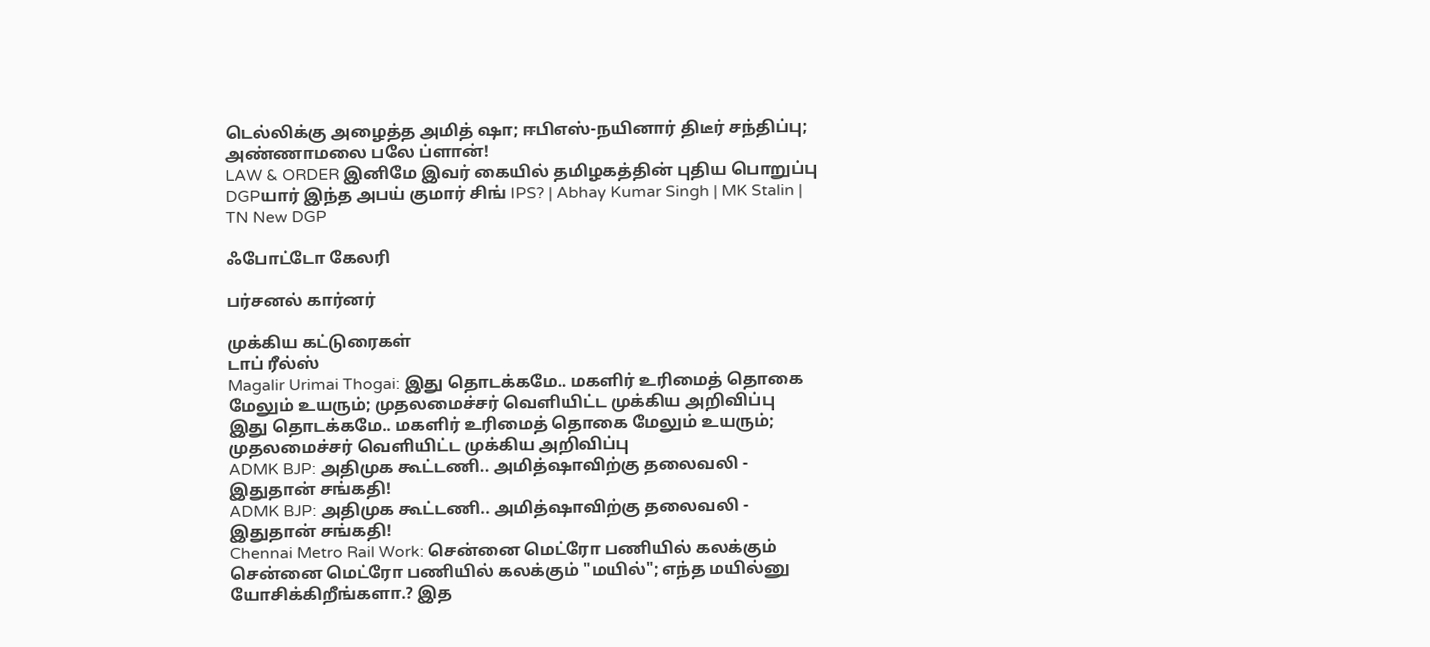டெல்லிக்கு அழைத்த அமித் ஷா; ஈபிஎஸ்-நயினார் திடீர் சந்திப்பு; அண்ணாமலை பலே ப்ளான்!
LAW & ORDER இனிமே இவர் கையில் தமிழகத்தின் புதிய பொறுப்பு DGPயார் இந்த அபய் குமார் சிங் IPS? | Abhay Kumar Singh | MK Stalin | TN New DGP

ஃபோட்டோ கேலரி

பர்சனல் கார்னர்

முக்கிய கட்டுரைகள்
டாப் ரீல்ஸ்
Magalir Urimai Thogai: இது தொடக்கமே.. மகளிர் உரிமைத் தொகை மேலும் உயரும்; முதலமைச்சர் வெளியிட்ட முக்கிய அறிவிப்பு
இது தொடக்கமே.. மகளிர் உரிமைத் தொகை மேலும் உயரும்; முதலமைச்சர் வெளியிட்ட முக்கிய அறிவிப்பு
ADMK BJP: அதிமுக கூட்டணி.. அமித்ஷாவிற்கு தலைவலி - இதுதான் சங்கதி!
ADMK BJP: அதிமுக கூட்டணி.. அமித்ஷாவிற்கு தலைவலி - இதுதான் சங்கதி!
Chennai Metro Rail Work: சென்னை மெட்ரோ பணியில் கலக்கும்
சென்னை மெட்ரோ பணியில் கலக்கும் "மயில்"; எந்த மயில்னு யோசிக்கிறீங்களா.? இத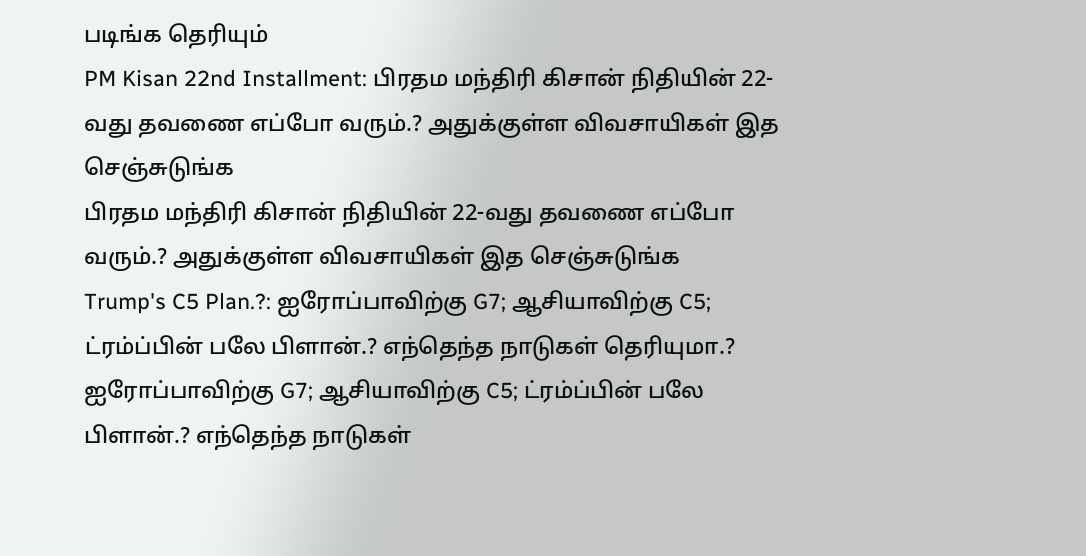படிங்க தெரியும்
PM Kisan 22nd Installment: பிரதம மந்திரி கிசான் நிதியின் 22-வது தவணை எப்போ வரும்.? அதுக்குள்ள விவசாயிகள் இத செஞ்சுடுங்க
பிரதம மந்திரி கிசான் நிதியின் 22-வது தவணை எப்போ வரும்.? அதுக்குள்ள விவசாயிகள் இத செஞ்சுடுங்க
Trump's C5 Plan.?: ஐரோப்பாவிற்கு G7; ஆசியாவிற்கு C5; ட்ரம்ப்பின் பலே பிளான்.? எந்தெந்த நாடுகள் தெரியுமா.?
ஐரோப்பாவிற்கு G7; ஆசியாவிற்கு C5; ட்ரம்ப்பின் பலே பிளான்.? எந்தெந்த நாடுகள்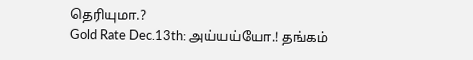தெரியுமா.?
Gold Rate Dec.13th: அய்யய்யோ.! தங்கம்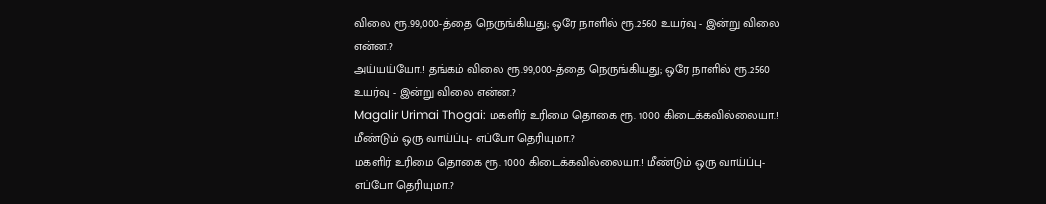விலை ரூ.99,000-த்தை நெருங்கியது; ஒரே நாளில் ரூ.2560 உயர்வு - இன்று விலை என்ன.?
அய்யய்யோ.! தங்கம் விலை ரூ.99,000-த்தை நெருங்கியது; ஒரே நாளில் ரூ.2560 உயர்வு - இன்று விலை என்ன.?
Magalir Urimai Thogai: மகளிர் உரிமை தொகை ரூ. 1000 கிடைக்கவில்லையா.! மீண்டும் ஒரு வாய்ப்பு- எப்போ தெரியுமா.?
மகளிர் உரிமை தொகை ரூ. 1000 கிடைக்கவில்லையா.! மீண்டும் ஒரு வாய்ப்பு- எப்போ தெரியுமா.?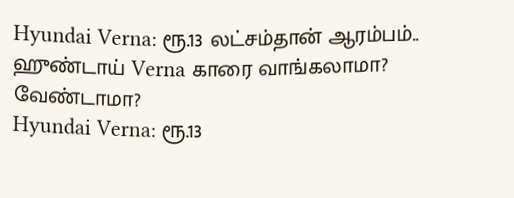Hyundai Verna: ரூ.13 லட்சம்தான் ஆரம்பம்.. ஹுண்டாய் Verna காரை வாங்கலாமா? வேண்டாமா?
Hyundai Verna: ரூ.13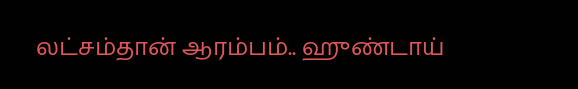லட்சம்தான் ஆரம்பம்.. ஹுண்டாய்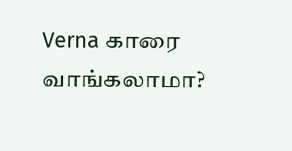Verna காரை வாங்கலாமா?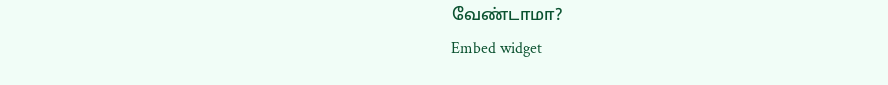வேண்டாமா?
Embed widget